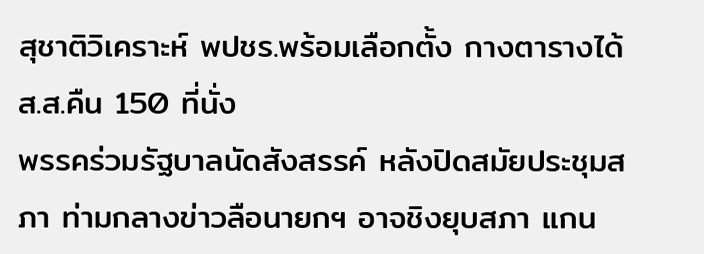สุชาติวิเคราะห์ พปชร.พร้อมเลือกตั้ง กางตารางได้ ส.ส.คืน 150 ที่นั่ง
พรรคร่วมรัฐบาลนัดสังสรรค์ หลังปิดสมัยประชุมสภา ท่ามกลางข่าวลือนายกฯ อาจชิงยุบสภา แกน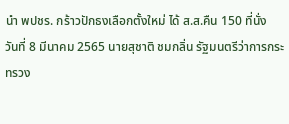นำ พปชร. กร้าวปักธงเลือกตั้งใหม่ ได้ ส.ส.คืน 150 ที่นั่ง
วันที่ 8 มีนาคม 2565 นายสุชาติ ชมกลิ่น รัฐมนตรีว่าการกระทรวง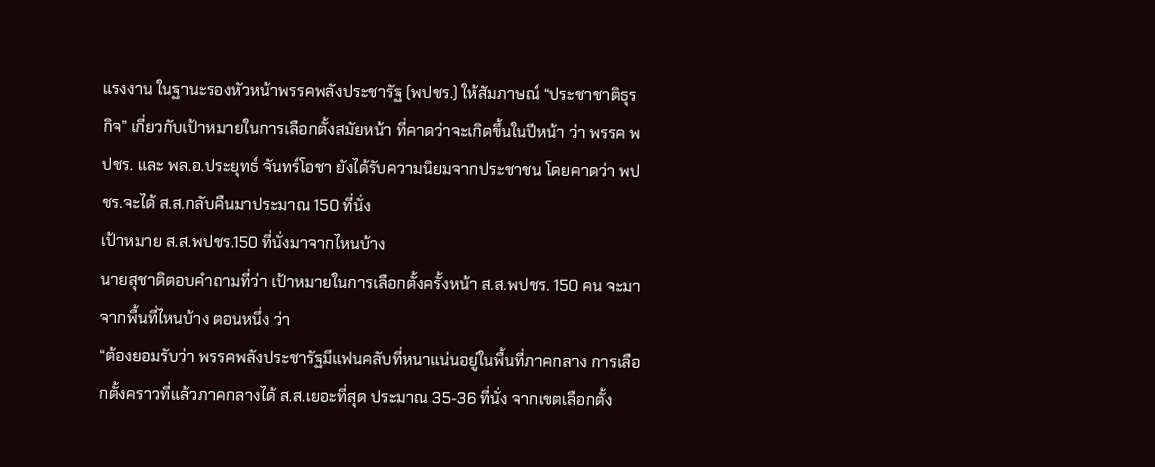แรงงาน ในฐานะรองหัวหน้าพรรคพลังประชารัฐ (พปชร.) ให้สัมภาษณ์ “ประชาชาติธุรกิจ” เกี่ยวกับเป้าหมายในการเลือกตั้งสมัยหน้า ที่คาดว่าจะเกิดขึ้นในปีหน้า ว่า พรรค พปชร. และ พล.อ.ประยุทธ์ จันทร์โอชา ยังได้รับความนิยมจากประชาชน โดยคาดว่า พปชร.จะได้ ส.ส.กลับคืนมาประมาณ 150 ที่นั่ง
เป้าหมาย ส.ส.พปชร.150 ที่นั่งมาจากไหนบ้าง
นายสุชาติตอบคำถามที่ว่า เป้าหมายในการเลือกตั้งครั้งหน้า ส.ส.พปชร. 150 คน จะมาจากพื้นที่ไหนบ้าง ตอนหนึ่ง ว่า
“ต้องยอมรับว่า พรรคพลังประชารัฐมีแฟนคลับที่หนาแน่นอยู่ในพื้นที่ภาคกลาง การเลือกตั้งคราวที่แล้วภาคกลางได้ ส.ส.เยอะที่สุด ประมาณ 35-36 ที่นั่ง จากเขตเลือกตั้ง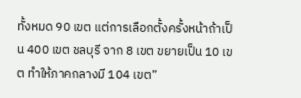ทั้งหมด 90 เขต แต่การเลือกตั้งครั้งหน้าถ้าเป็น 400 เขต ชลบุรี จาก 8 เขต ขยายเป็น 10 เขต ทำให้ภาคกลางมี 104 เขต”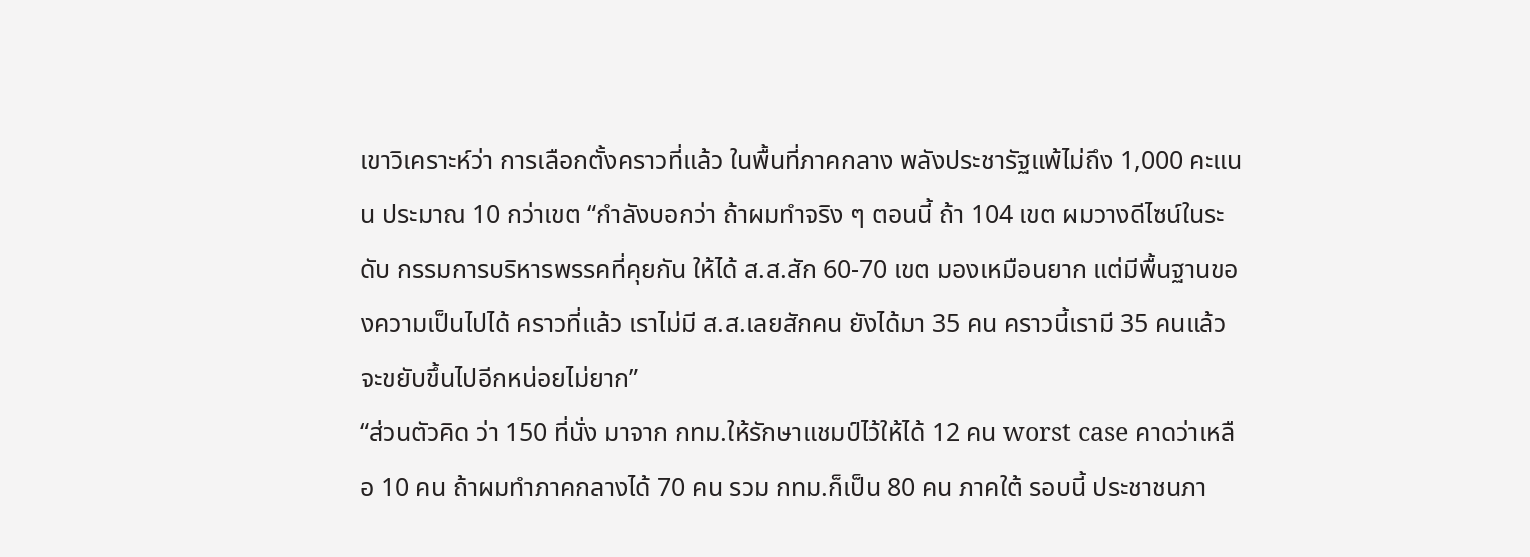เขาวิเคราะห์ว่า การเลือกตั้งคราวที่แล้ว ในพื้นที่ภาคกลาง พลังประชารัฐแพ้ไม่ถึง 1,000 คะแนน ประมาณ 10 กว่าเขต “กำลังบอกว่า ถ้าผมทำจริง ๆ ตอนนี้ ถ้า 104 เขต ผมวางดีไซน์ในระดับ กรรมการบริหารพรรคที่คุยกัน ให้ได้ ส.ส.สัก 60-70 เขต มองเหมือนยาก แต่มีพื้นฐานของความเป็นไปได้ คราวที่แล้ว เราไม่มี ส.ส.เลยสักคน ยังได้มา 35 คน คราวนี้เรามี 35 คนแล้ว จะขยับขึ้นไปอีกหน่อยไม่ยาก”
“ส่วนตัวคิด ว่า 150 ที่นั่ง มาจาก กทม.ให้รักษาแชมป์ไว้ให้ได้ 12 คน worst case คาดว่าเหลือ 10 คน ถ้าผมทำภาคกลางได้ 70 คน รวม กทม.ก็เป็น 80 คน ภาคใต้ รอบนี้ ประชาชนภา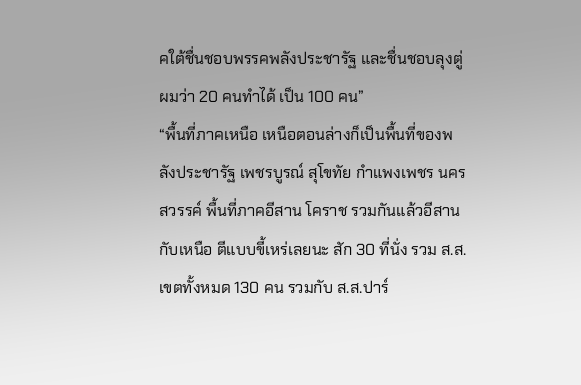คใต้ชื่นชอบพรรคพลังประชารัฐ และชื่นชอบลุงตู่ ผมว่า 20 คนทำได้ เป็น 100 คน”
“พื้นที่ภาคเหนือ เหนือตอนล่างก็เป็นพื้นที่ของพลังประชารัฐ เพชรบูรณ์ สุโขทัย กำแพงเพชร นครสวรรค์ พื้นที่ภาคอีสาน โคราช รวมกันแล้วอีสานกับเหนือ ตีแบบขี้เหร่เลยนะ สัก 30 ที่นั่ง รวม ส.ส.เขตทั้งหมด 130 คน รวมกับ ส.ส.ปาร์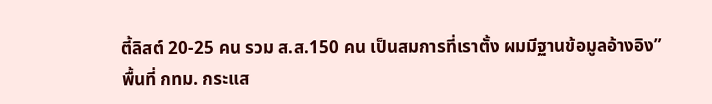ตี้ลิสต์ 20-25 คน รวม ส.ส.150 คน เป็นสมการที่เราตั้ง ผมมีฐานข้อมูลอ้างอิง”
พื้นที่ กทม. กระแส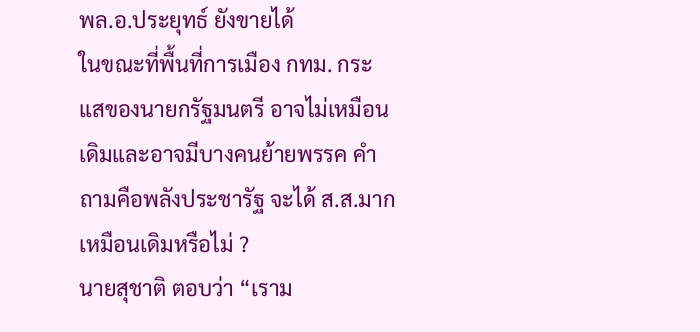พล.อ.ประยุทธ์ ยังขายได้
ในขณะที่พื้นที่การเมือง กทม. กระแสของนายกรัฐมนตรี อาจไม่เหมือนเดิมและอาจมีบางคนย้ายพรรค คำถามคือพลังประชารัฐ จะได้ ส.ส.มากเหมือนเดิมหรือไม่ ?
นายสุชาติ ตอบว่า “เราม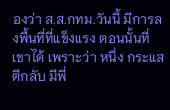องว่า ส.ส.กทม.วันนี้ มีการลงพื้นที่ที่แข็งแรง ตอนนั้นที่เขาได้ เพราะว่า หนึ่ง กระแสตีกลับ มีพี่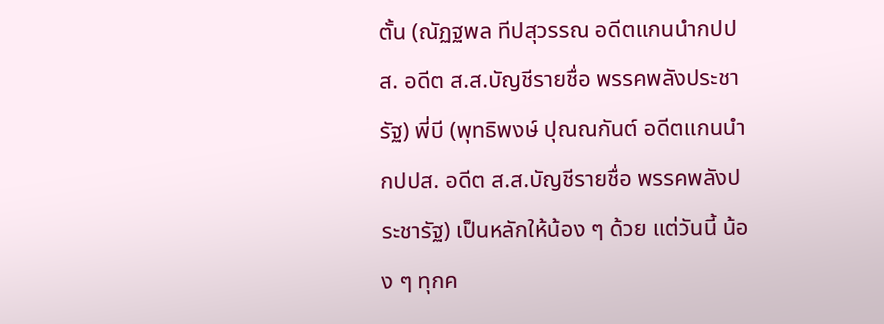ตั้น (ณัฏฐพล ทีปสุวรรณ อดีตแกนนำกปปส. อดีต ส.ส.บัญชีรายชื่อ พรรคพลังประชารัฐ) พี่บี (พุทธิพงษ์ ปุณณกันต์ อดีตแกนนำกปปส. อดีต ส.ส.บัญชีรายชื่อ พรรคพลังประชารัฐ) เป็นหลักให้น้อง ๆ ด้วย แต่วันนี้ น้อง ๆ ทุกค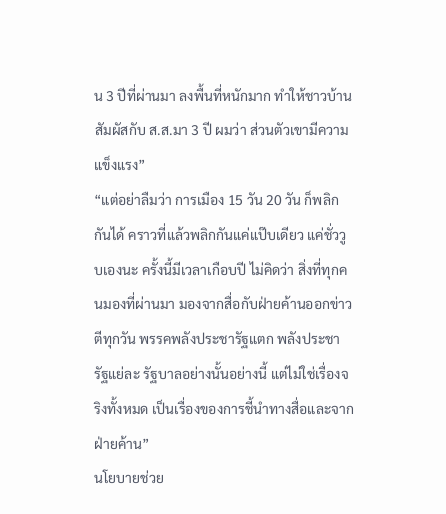น 3 ปีที่ผ่านมา ลงพื้นที่หนักมาก ทำให้ชาวบ้านสัมผัสกับ ส.ส.มา 3 ปี ผมว่า ส่วนตัวเขามีความแข็งแรง”
“แต่อย่าลืมว่า การเมือง 15 วัน 20 วัน ก็พลิกกันได้ คราวที่แล้วพลิกกันแค่แป๊บเดียว แค่ชั่ววูบเองนะ ครั้งนี้มีเวลาเกือบปี ไม่คิดว่า สิ่งที่ทุกคนมองที่ผ่านมา มองจากสื่อกับฝ่ายค้านออกข่าวตีทุกวัน พรรคพลังประชารัฐแตก พลังประชารัฐแย่ละ รัฐบาลอย่างนั้นอย่างนี้ แต่ไม่ใช่เรื่องจริงทั้งหมด เป็นเรื่องของการชี้นำทางสื่อและจากฝ่ายค้าน”
นโยบายช่วย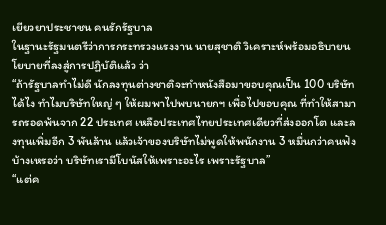เยียวยาประชาชน คนรักรัฐบาล
ในฐานะรัฐมนตรีว่าการกระทรวงแรงงาน นายสุชาติ วิเคราะห์พร้อมอธิบายนโยบายที่ลงสู่การปฏิบัติแล้ว ว่า
“ถ้ารัฐบาลทำไม่ดี นักลงทุนต่างชาติจะทำหนังสือมาขอบคุณเป็น 100 บริษัทได้ไง ทำไมบริษัทใหญ่ ๆ ให้ผมพาไปพบนายกฯ เพื่อไปขอบคุณ ที่ทำให้สามารถรอดพ้นจาก 22 ประเทศ เหลือประเทศไทยประเทศเดียวที่ส่งออกโต และลงทุนเพิ่มอีก 3 พันล้าน แล้วเจ้าของบริษัทไม่พูดให้พนักงาน 3 หมื่นกว่าคนฟังบ้างเหรอว่า บริษัทเรามีโบนัสให้เพราะอะไร เพราะรัฐบาล”
“แต่ค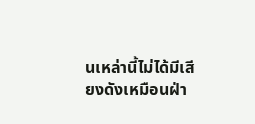นเหล่านี้ไม่ได้มีเสียงดังเหมือนฝ่า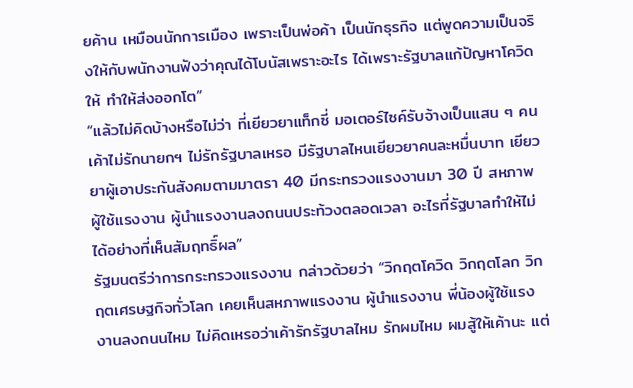ยค้าน เหมือนนักการเมือง เพราะเป็นพ่อค้า เป็นนักธุรกิจ แต่พูดความเป็นจริงให้กับพนักงานฟังว่าคุณได้โบนัสเพราะอะไร ได้เพราะรัฐบาลแก้ปัญหาโควิดให้ ทำให้ส่งออกโต”
“แล้วไม่คิดบ้างหรือไม่ว่า ที่เยียวยาแท็กซี่ มอเตอร์ไซค์รับจ้างเป็นแสน ๆ คน เค้าไม่รักนายกฯ ไม่รักรัฐบาลเหรอ มีรัฐบาลไหนเยียวยาคนละหมื่นบาท เยียวยาผู้เอาประกันสังคมตามมาตรา 40 มีกระทรวงแรงงานมา 30 ปี สหภาพ ผู้ใช้แรงงาน ผู้นำแรงงานลงถนนประท้วงตลอดเวลา อะไรที่รัฐบาลทำให้ไม่ได้อย่างที่เห็นสัมฤทธิ์ผล”
รัฐมนตรีว่าการกระทรวงแรงงาน กล่าวด้วยว่า “วิกฤตโควิด วิกฤตโลก วิกฤตเศรษฐกิจทั่วโลก เคยเห็นสหภาพแรงงาน ผู้นำแรงงาน พี่น้องผู้ใช้แรงงานลงถนนไหม ไม่คิดเหรอว่าเค้ารักรัฐบาลไหม รักผมไหม ผมสู้ให้เค้านะ แต่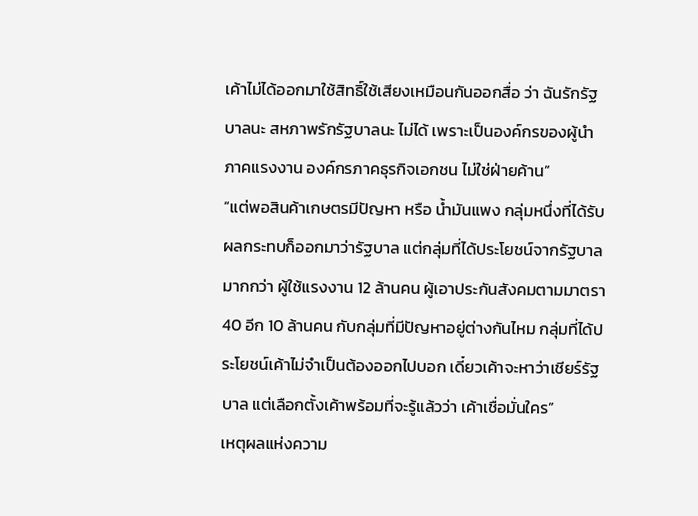เค้าไม่ได้ออกมาใช้สิทธิ์ใช้เสียงเหมือนกันออกสื่อ ว่า ฉันรักรัฐบาลนะ สหภาพรักรัฐบาลนะ ไม่ได้ เพราะเป็นองค์กรของผู้นำภาคแรงงาน องค์กรภาคธุรกิจเอกชน ไม่ใช่ฝ่ายค้าน”
“แต่พอสินค้าเกษตรมีปัญหา หรือ น้ำมันแพง กลุ่มหนึ่งที่ได้รับผลกระทบก็ออกมาว่ารัฐบาล แต่กลุ่มที่ได้ประโยชน์จากรัฐบาลมากกว่า ผู้ใช้แรงงาน 12 ล้านคน ผู้เอาประกันสังคมตามมาตรา 40 อีก 10 ล้านคน กับกลุ่มที่มีปัญหาอยู่ต่างกันไหม กลุ่มที่ได้ประโยชน์เค้าไม่จำเป็นต้องออกไปบอก เดี๋ยวเค้าจะหาว่าเชียร์รัฐบาล แต่เลือกตั้งเค้าพร้อมที่จะรู้แล้วว่า เค้าเชื่อมั่นใคร”
เหตุผลแห่งความ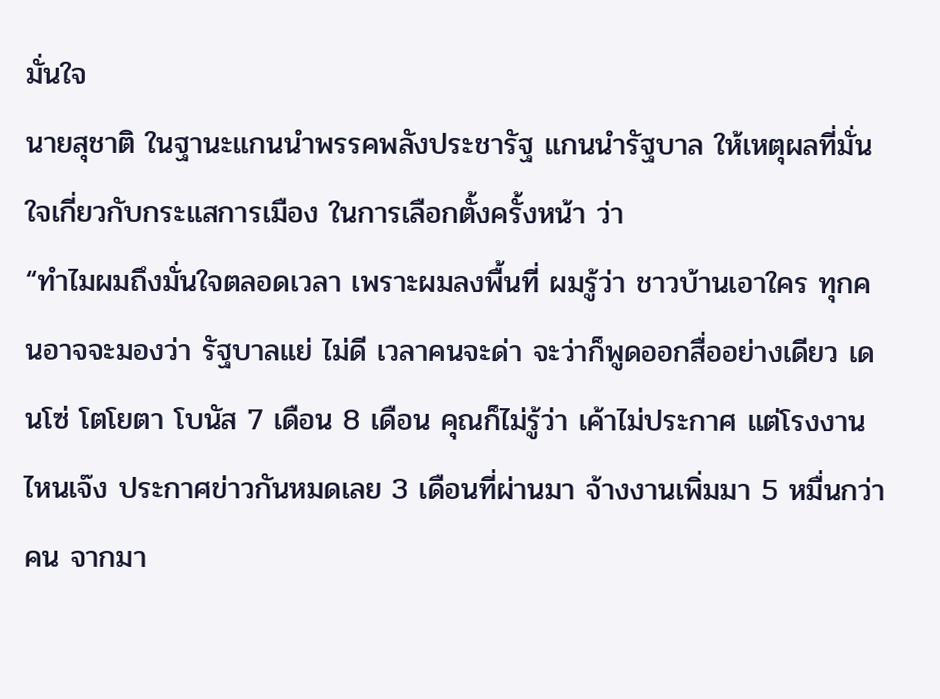มั่นใจ
นายสุชาติ ในฐานะแกนนำพรรคพลังประชารัฐ แกนนำรัฐบาล ให้เหตุผลที่มั่นใจเกี่ยวกับกระแสการเมือง ในการเลือกตั้งครั้งหน้า ว่า
“ทำไมผมถึงมั่นใจตลอดเวลา เพราะผมลงพื้นที่ ผมรู้ว่า ชาวบ้านเอาใคร ทุกคนอาจจะมองว่า รัฐบาลแย่ ไม่ดี เวลาคนจะด่า จะว่าก็พูดออกสื่ออย่างเดียว เดนโซ่ โตโยตา โบนัส 7 เดือน 8 เดือน คุณก็ไม่รู้ว่า เค้าไม่ประกาศ แต่โรงงานไหนเจ๊ง ประกาศข่าวกันหมดเลย 3 เดือนที่ผ่านมา จ้างงานเพิ่มมา 5 หมื่นกว่าคน จากมา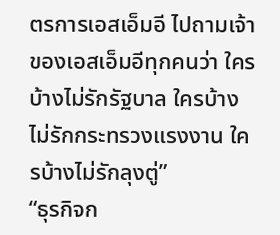ตรการเอสเอ็มอี ไปถามเจ้าของเอสเอ็มอีทุกคนว่า ใครบ้างไม่รักรัฐบาล ใครบ้างไม่รักกระทรวงแรงงาน ใครบ้างไม่รักลุงตู่”
“ธุรกิจก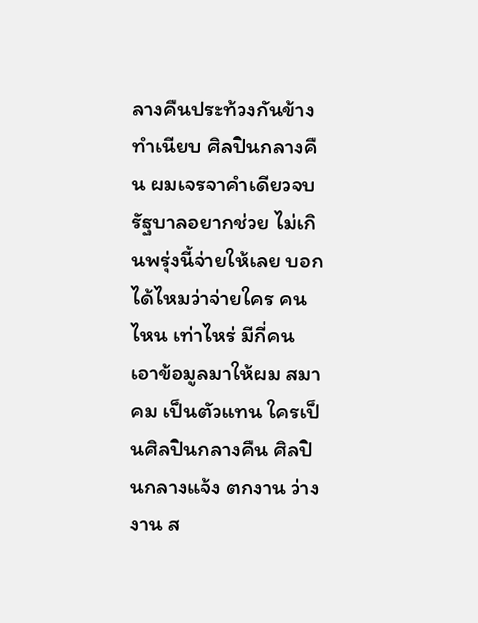ลางคืนประท้วงกันข้างทำเนียบ ศิลปินกลางคืน ผมเจรจาคำเดียวจบ รัฐบาลอยากช่วย ไม่เกินพรุ่งนี้จ่ายให้เลย บอกได้ไหมว่าจ่ายใคร คนไหน เท่าไหร่ มีกี่คน เอาข้อมูลมาให้ผม สมาคม เป็นตัวแทน ใครเป็นศิลปินกลางคืน ศิลปินกลางแจ้ง ตกงาน ว่างงาน ส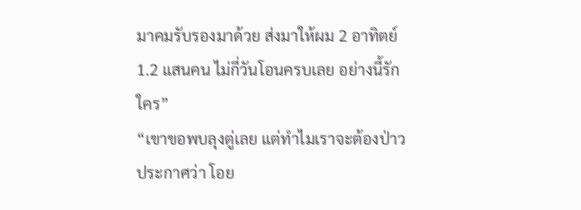มาคมรับรองมาด้วย ส่งมาให้ผม 2 อาทิตย์ 1.2 แสนคน ไม่กี่วันโอนครบเลย อย่างนี้รักใคร”
“เขาขอพบลุงตู่เลย แต่ทำไมเราจะต้องป่าวประกาศว่า โอย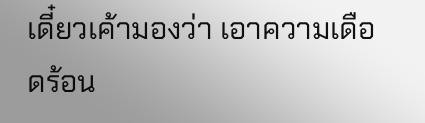เดี๋ยวเค้ามองว่า เอาความเดือดร้อน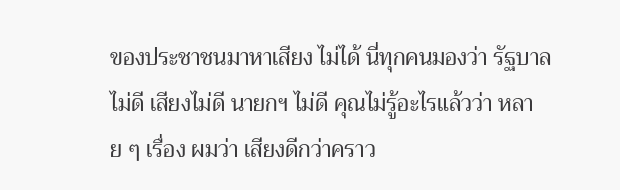ของประชาชนมาหาเสียง ไม่ได้ นี่ทุกคนมองว่า รัฐบาลไม่ดี เสียงไม่ดี นายกฯ ไม่ดี คุณไม่รู้อะไรแล้วว่า หลาย ๆ เรื่อง ผมว่า เสียงดีกว่าคราว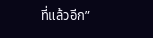ที่แล้วอีก”